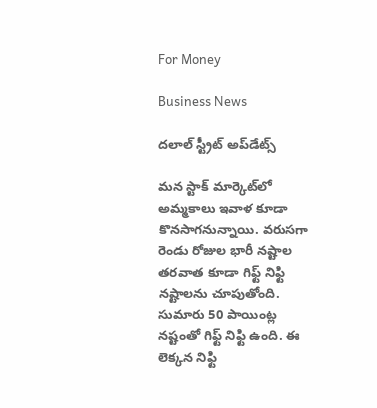For Money

Business News

దలాల్‌ స్ట్రీట్‌ అప్‌డేట్స్‌

మన స్టాక్‌ మార్కెట్‌లో అమ్మకాలు ఇవాళ కూడా కొనసాగనున్నాయి. వరుసగా రెండు రోజుల భారీ నష్టాల తరవాత కూడా గిఫ్ట్‌ నిఫ్టి నష్టాలను చూపుతోంది. సుమారు 50 పాయింట్ల నష్టంతో గిఫ్ట్‌ నిఫ్టి ఉంది. ఈ లెక్కన నిఫ్టి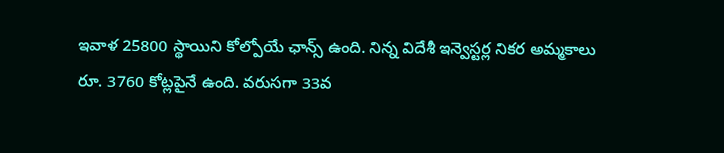ఇవాళ 25800 స్థాయిని కోల్పోయే ఛాన్స్‌ ఉంది. నిన్న విదేశీ ఇన్వెస్టర్ల నికర అమ్మకాలు రూ. 3760 కోట్లపైనే ఉంది. వరుసగా 33వ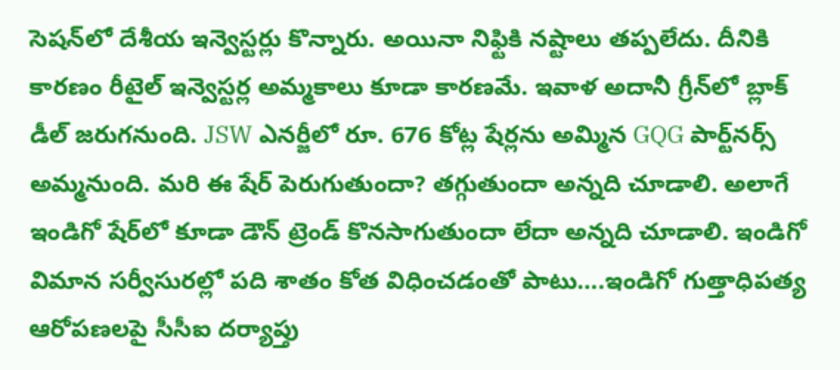సెషన్‌లో దేశీయ ఇన్వెస్టర్లు కొన్నారు. అయినా నిఫ్టికి నష్టాలు తప్పలేదు. దీనికి కారణం రీటైల్‌ ఇన్వెస్టర్ల అమ్మకాలు కూడా కారణమే. ఇవాళ అదానీ గ్రీన్‌లో బ్లాక్‌ డీల్‌ జరుగనుంది. JSW ఎనర్జీలో రూ. 676 కోట్ల షేర్లను అమ్మిన GQG పార్ట్‌నర్స్‌ అమ్మనుంది. మరి ఈ షేర్‌ పెరుగుతుందా? తగ్గుతుందా అన్నది చూడాలి. అలాగే ఇండిగో షేర్‌లో కూడా డౌన్‌ ట్రెండ్‌ కొనసాగుతుందా లేదా అన్నది చూడాలి. ఇండిగో విమాన సర్వీసురల్లో పది శాతం కోత విధించడంతో పాటు….ఇండిగో గుత్తాధిపత్య ఆరోపణలపై సీసీఐ దర్యాప్తు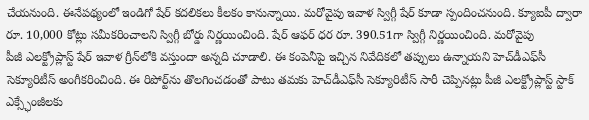చేయనుంది. ఈనేపథ్యంలో ఇండిగో షేర్‌ కదలికలు కీలకం కానున్నాయి. మరోవైపు ఇవాళ స్విగ్గీ షేర్‌ కూడా స్పందించనుంది. క్యూఐపీ ద్వారా రూ. 10,000 కోట్లు సమీకరించాలని స్విగ్గీ బోర్డు నిర్ణయించింది. షేర్‌ ఆఫర్‌ ధర రూ. 390.51గా స్విగ్గీ నిర్ణయించింది. మరోవైపు
పీజీ ఎలక్ట్రోప్లాస్ట్‌ షేర్‌ ఇవాళ గ్రీన్‌లోకి వస్తుందా అన్నది చూడాలి. ఈ కంపెనీపై ఇచ్చిన నివేదికలో తప్పులు ఉన్నాయని హెచ్‌డీఎఫ్‌సీ సెక్యూరిటీస్‌ అంగీకరించింది. ఈ రిపోర్ట్‌ను తొలగించడంతో పాటు తమకు హెచ్‌డీఎఫ్‌సీ సెక్యూరిటీస్‌ సారీ చెప్పినట్లు పీజీ ఎలక్ట్రోప్లాస్ట్‌ స్టాక్‌ ఎక్స్ఛేంజీలకు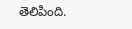తెలిపింది.